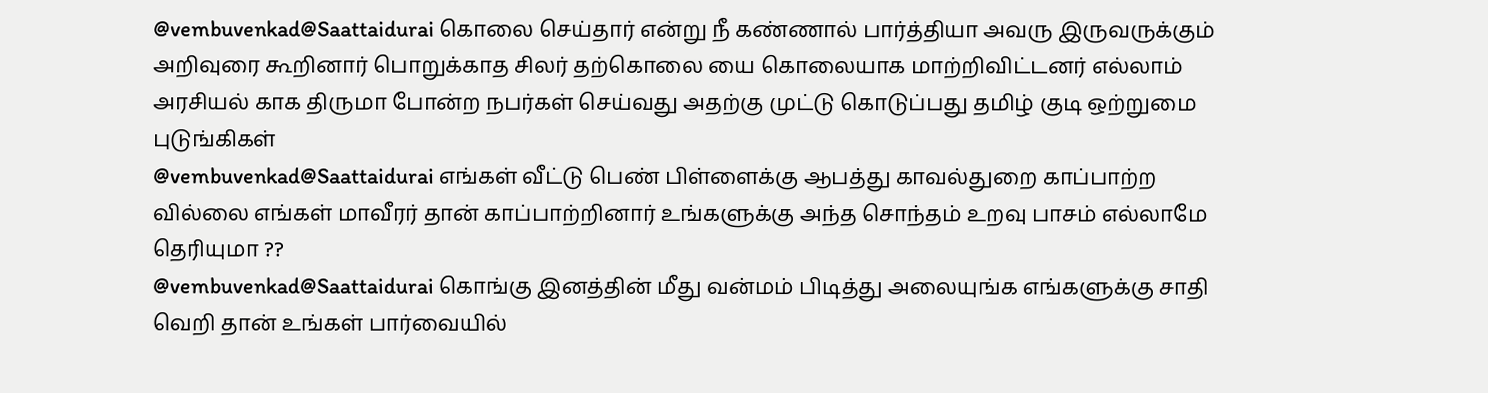@vembuvenkad@Saattaidurai கொலை செய்தார் என்று நீ கண்ணால் பார்த்தியா அவரு இருவருக்கும் அறிவுரை கூறினார் பொறுக்காத சிலர் தற்கொலை யை கொலையாக மாற்றிவிட்டனர் எல்லாம் அரசியல் காக திருமா போன்ற நபர்கள் செய்வது அதற்கு முட்டு கொடுப்பது தமிழ் குடி ஒற்றுமை புடுங்கிகள்
@vembuvenkad@Saattaidurai எங்கள் வீட்டு பெண் பிள்ளைக்கு ஆபத்து காவல்துறை காப்பாற்ற வில்லை எங்கள் மாவீரர் தான் காப்பாற்றினார் உங்களுக்கு அந்த சொந்தம் உறவு பாசம் எல்லாமே தெரியுமா ??
@vembuvenkad@Saattaidurai கொங்கு இனத்தின் மீது வன்மம் பிடித்து அலையுங்க எங்களுக்கு சாதி வெறி தான் உங்கள் பார்வையில்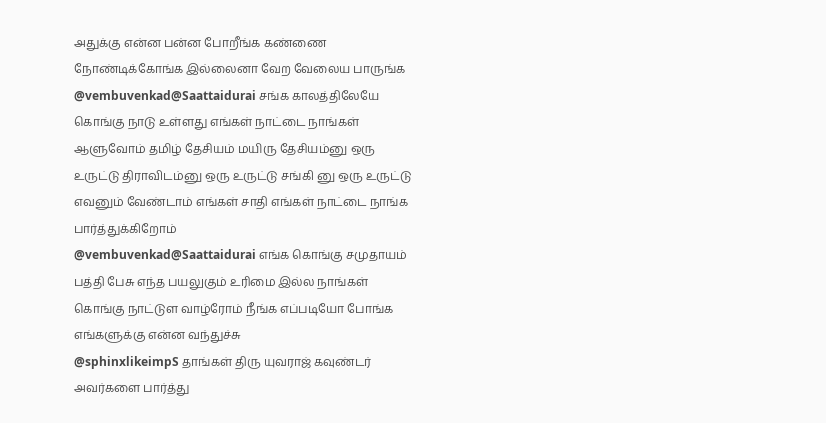அதுக்கு என்ன பன்ன போறீங்க கண்ணை நோண்டிக்கோங்க இல்லைனா வேற வேலைய பாருங்க
@vembuvenkad@Saattaidurai சங்க காலத்திலேயே கொங்கு நாடு உள்ளது எங்கள் நாட்டை நாங்கள் ஆளுவோம் தமிழ் தேசியம் மயிரு தேசியம்னு ஒரு உருட்டு திராவிடம்னு ஒரு உருட்டு சங்கி னு ஒரு உருட்டு எவனும் வேண்டாம் எங்கள் சாதி எங்கள் நாட்டை நாங்க பார்த்துக்கிறோம்
@vembuvenkad@Saattaidurai எங்க கொங்கு சமுதாயம் பத்தி பேசு எந்த பயலுகும் உரிமை இல்ல நாங்கள் கொங்கு நாட்டுள வாழ்ரோம் நீங்க எப்படியோ போங்க எங்களுக்கு என்ன வந்துச்சு
@sphinxlikeimpS தாங்கள் திரு யுவராஜ் கவுண்டர் அவர்களை பார்த்து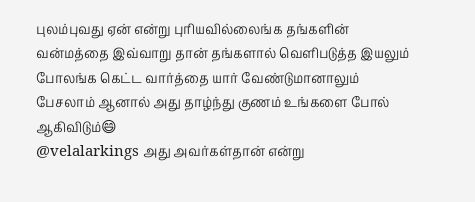புலம்புவது ஏன் என்று புரியவில்லைங்க தங்களின் வன்மத்தை இவ்வாறு தான் தங்களால் வெளிபடுத்த இயலும் போலங்க கெட்ட வார்த்தை யார் வேண்டுமானாலும் பேசலாம் ஆனால் அது தாழ்ந்து குணம் உங்களை போல் ஆகிவிடும்😄
@velalarkings அது அவர்கள்தான் என்று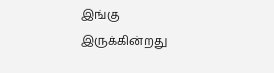இங்கு இருக்கின்றது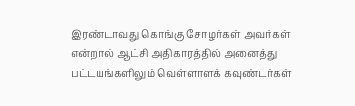இரண்டாவது கொங்கு சோழர்கள் அவர்கள் என்றால் ஆட்சி அதிகாரத்தில் அனைத்து பட்டயங்களிலும் வெள்ளாளக் கவுண்டர்கள்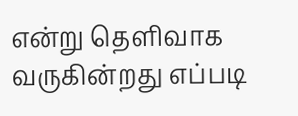என்று தெளிவாக வருகின்றது எப்படி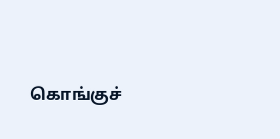கொங்குச்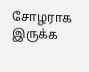சோழராக இருக்க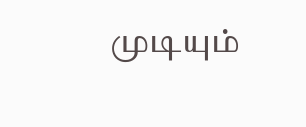முடியும்